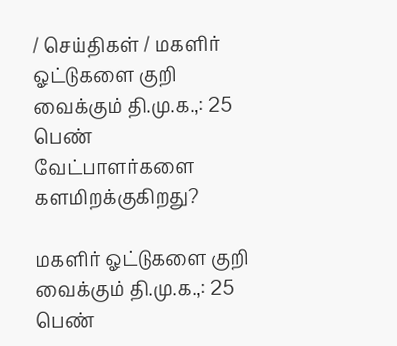/ செய்திகள் / மகளிர் ஓட்டுகளை குறி வைக்கும் தி.மு.க.,: 25 பெண் வேட்பாளர்களை களமிறக்குகிறது?

மகளிர் ஓட்டுகளை குறி வைக்கும் தி.மு.க.,: 25 பெண்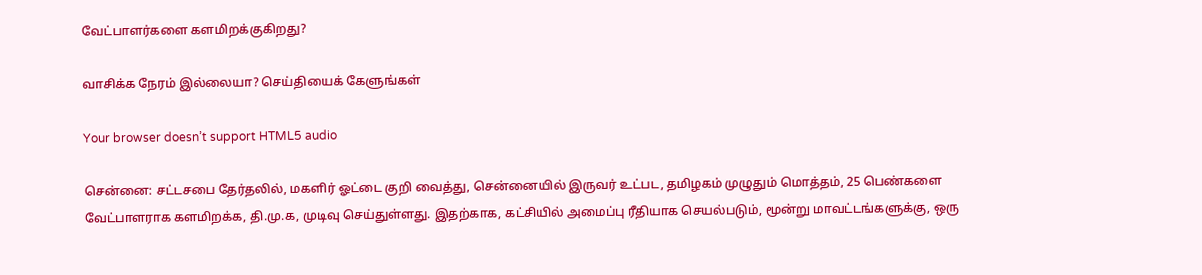வேட்பாளர்களை களமிறக்குகிறது?

வாசிக்க நேரம் இல்லையா? செய்தியைக் கேளுங்கள்

Your browser doesn’t support HTML5 audio

சென்னை: சட்டசபை தேர்தலில், மகளிர் ஓட்டை குறி வைத்து, சென்னையில் இருவர் உட்பட, தமிழகம் முழுதும் மொத்தம், 25 பெண்களை வேட்பாளராக களமிறக்க, தி.மு.க, முடிவு செய்துள்ளது. இதற்காக, கட்சியில் அமைப்பு ரீதியாக செயல்படும், மூன்று மாவட்டங்களுக்கு, ஒரு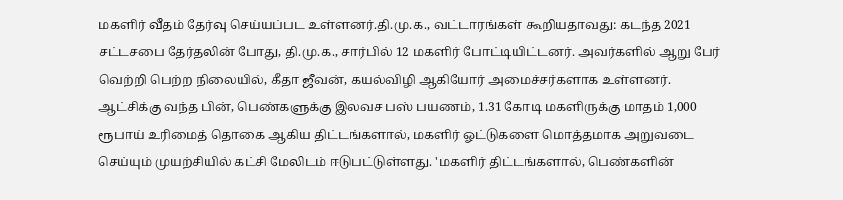மகளிர் வீதம் தேர்வு செய்யப்பட உள்ளனர்.தி.மு.க., வட்டாரங்கள் கூறியதாவது: கடந்த 2021 சட்டசபை தேர்தலின் போது, தி.மு.க., சார்பில் 12 மகளிர் போட்டியிட்டனர். அவர்களில் ஆறு பேர் வெற்றி பெற்ற நிலையில், கீதா ஜீவன், கயல்விழி ஆகியோர் அமைச்சர்களாக உள்ளனர். ஆட்சிக்கு வந்த பின், பெண்களுக்கு இலவச பஸ் பயணம், 1.31 கோடி மகளிருக்கு மாதம் 1,000 ரூபாய் உரிமைத் தொகை ஆகிய திட்டங்களால், மகளிர் ஓட்டுகளை மொத்தமாக அறுவடை செய்யும் முயற்சியில் கட்சி மேலிடம் ஈடுபட்டுள்ளது. 'மகளிர் திட்டங்களால், பெண்களின்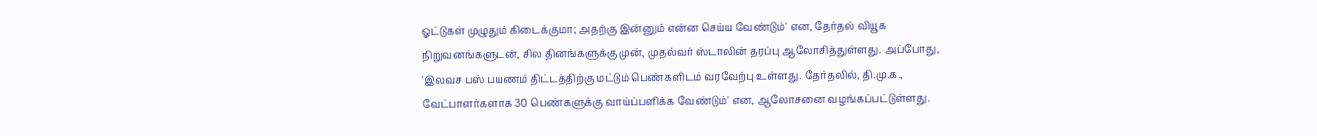ஓட்டுகள் முழுதும் கிடைக்குமா; அதற்கு இன்னும் என்ன செய்ய வேண்டும்' என, தேர்தல் வியூக நிறுவனங்களுடன், சில தினங்களுக்கு முன், முதல்வர் ஸ்டாலின் தரப்பு ஆலோசித்துள்ளது. அப்போது, 'இலவச பஸ் பயணம் திட்டத்திற்கு மட்டும் பெண்களிடம் வரவேற்பு உள்ளது. தேர்தலில், தி.மு.க., வேட்பாளர்களாக 30 பெண்களுக்கு வாய்ப்பளிக்க வேண்டும்' என, ஆலோசனை வழங்கப்பட்டுள்ளது.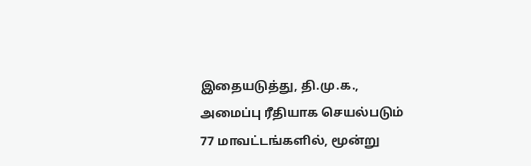இதையடுத்து, தி.மு.க., அமைப்பு ரீதியாக செயல்படும் 77 மாவட்டங்களில், மூன்று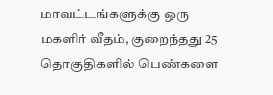மாவட்டங்களுக்கு ஒரு மகளிர் வீதம், குறைந்தது 25 தொகுதிகளில் பெண்களை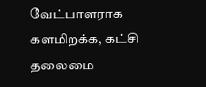வேட்பாளராக களமிறக்க, கட்சி தலைமை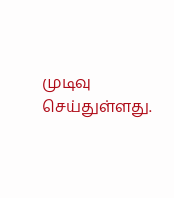முடிவு செய்துள்ளது.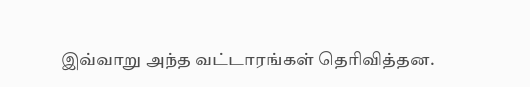இவ்வாறு அந்த வட்டாரங்கள் தெரிவித்தன.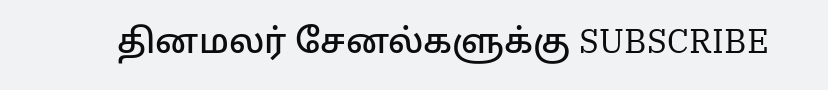தினமலர் சேனல்களுக்கு SUBSCRIBE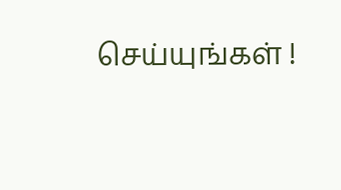செய்யுங்கள் !